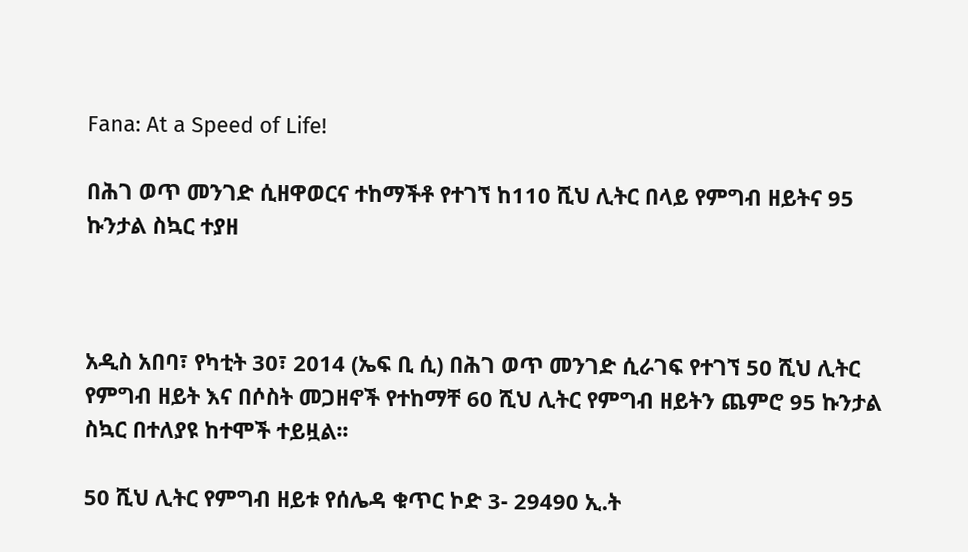Fana: At a Speed of Life!

በሕገ ወጥ መንገድ ሲዘዋወርና ተከማችቶ የተገኘ ከ110 ሺህ ሊትር በላይ የምግብ ዘይትና 95 ኩንታል ስኳር ተያዘ



አዲስ አበባ፣ የካቲት 30፣ 2014 (ኤፍ ቢ ሲ) በሕገ ወጥ መንገድ ሲራገፍ የተገኘ 50 ሺህ ሊትር የምግብ ዘይት እና በሶስት መጋዘኖች የተከማቸ 60 ሺህ ሊትር የምግብ ዘይትን ጨምሮ 95 ኩንታል ስኳር በተለያዩ ከተሞች ተይዟል፡፡

50 ሺህ ሊትር የምግብ ዘይቱ የሰሌዳ ቁጥር ኮድ 3- 29490 ኢ.ት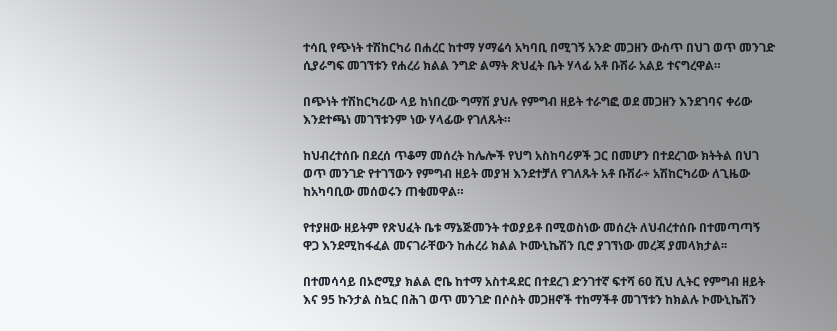ተሳቢ የጭነት ተሽከርካሪ በሐረር ከተማ ሃማሬሳ አካባቢ በሚገኝ አንድ መጋዘን ውስጥ በህገ ወጥ መንገድ ሲያራግፍ መገኘቱን የሐረሪ ክልል ንግድ ልማት ጽህፈት ቤት ሃላፊ አቶ ቡሽራ አልይ ተናግረዋል።

በጭነት ተሽከርካሪው ላይ ከነበረው ግማሽ ያህሉ የምግብ ዘይት ተራግፎ ወደ መጋዘን እንደገባና ቀሪው እንደተጫነ መገኘቱንም ነው ሃላፊው የገለጹት።

ከህብረተሰቡ በደረሰ ጥቆማ መሰረት ከሌሎች የህግ አስከባሪዎች ጋር በመሆን በተደረገው ክትትል በህገ ወጥ መንገድ የተገኘውን የምግብ ዘይት መያዝ እንደተቻለ የገለጹት አቶ ቡሽራ÷ አሽከርካሪው ለጊዜው ከአካባቢው መሰወሩን ጠቁመዋል።

የተያዘው ዘይትም የጽህፈት ቤቱ ማኔጅመንት ተወያይቶ በሚወስነው መሰረት ለህብረተሰቡ በተመጣጣኝ ዋጋ እንደሚከፋፈል መናገራቸውን ከሐረሪ ክልል ኮሙኒኬሽን ቢሮ ያገኘነው መረጃ ያመላክታል፡፡

በተመሳሳይ በኦሮሚያ ክልል ሮቤ ከተማ አስተዳደር በተደረገ ድንገተኛ ፍተሻ 60 ሺህ ሊትር የምግብ ዘይት እና 95 ኩንታል ስኳር በሕገ ወጥ መንገድ በሶስት መጋዘኖች ተከማችቶ መገኘቱን ከክልሉ ኮሙኒኬሽን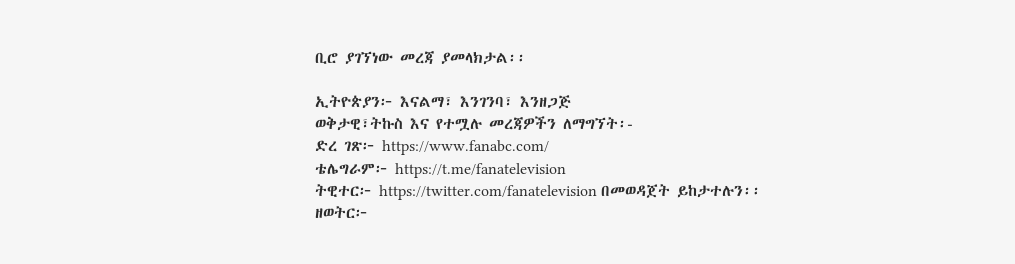ቢሮ ያገኘነው መረጃ ያመላክታል፡፡

ኢትዮጵያን፦ እናልማ፣ እንገንባ፣ እንዘጋጅ
ወቅታዊ፣ትኩስ እና የተሟሉ መረጃዎችን ለማግኘት፡-
ድረ ገጽ፦ https://www.fanabc.com/
ቴሌግራም፦ https://t.me/fanatelevision
ትዊተር፦ https://twitter.com/fanatelevision በመወዳጀት ይከታተሉን፡፡
ዘወትር፦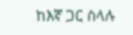ከእኛ ጋር ስላሉ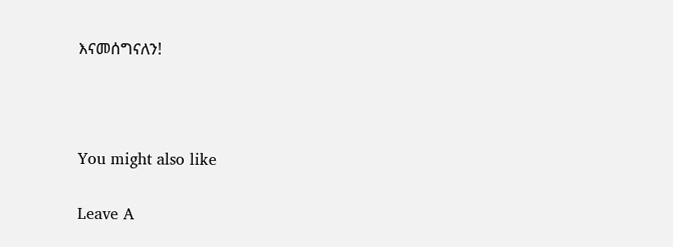እናመሰግናለን!



You might also like

Leave A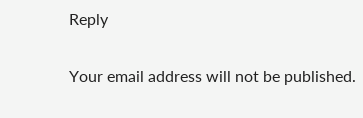Reply

Your email address will not be published.